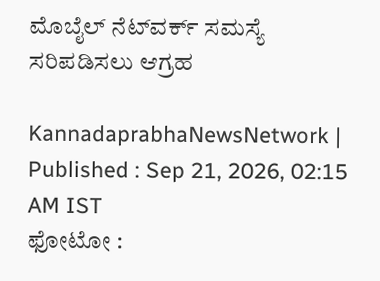ಮೊಬೈಲ್‌ ನೆಟ್‌ವರ್ಕ್‌ ಸಮಸ್ಯೆ ಸರಿಪಡಿಸಲು ಆಗ್ರಹ

KannadaprabhaNewsNetwork |
Published : Sep 21, 2026, 02:15 AM IST
ಫೋಟೋ :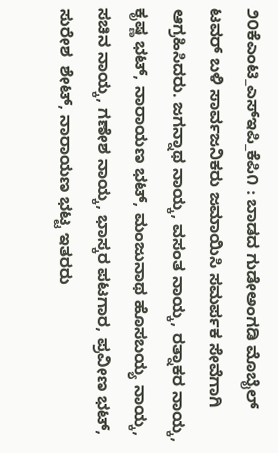೨೦ಕೆಎಂಟಿ_ಎಸ್‌ಇಪಿ_ಕೆಪಿ೧ : ಬಾಡದ ಗುಡೇಅಂಗಡಿ ಮೊಬೈಲ್ ಟವರ್ ಬಳಿ ಸಾರ್ವಜನಿಕರು ಜಮಾಯಿಸಿ ಸಮರ್ಪಕ ಸೇವೆಗಾಗಿ ಆಗ್ರಹಿಸಿದರು. ಜಗನ್ನಾಥ ನಾಯ್ಕ, ವಸಂತ ನಾಯ್ಕ, ರತ್ನಾಕರ ನಾಯ್ಕ, ಕೃಷ್ಣ ಭಟ್, ನಾರಾಯಣ ಭಟ್, ಮಂಜುನಾಥ ಹೊಸಬಯ್ಯ ನಾಯ್ಕ, ಸಚಿನ ನಾಯ್ಕ, ಗಣೇಶ ನಾಯ್ಕ, ಭಾಸ್ಕರ ಪಟಗಾರ, ಪ್ರವೀಣ ಭಟ್, ಸುರೇಶ  ಶೇಟ್, ನಾರಾಯಣ ಭಟ್ಟ ಇತರರು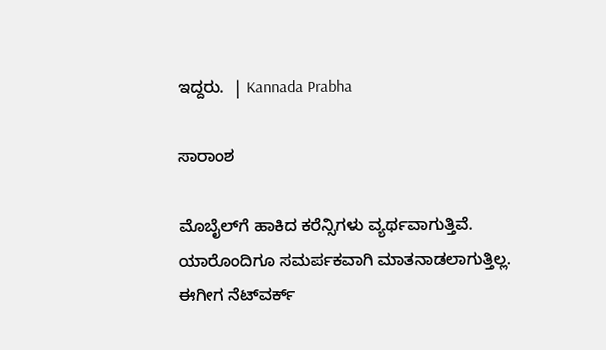ಇದ್ದರು.  | Kannada Prabha

ಸಾರಾಂಶ

ಮೊಬೈಲ್‌ಗೆ ಹಾಕಿದ ಕರೆನ್ಸಿಗಳು ವ್ಯರ್ಥವಾಗುತ್ತಿವೆ. ಯಾರೊಂದಿಗೂ ಸಮರ್ಪಕವಾಗಿ ಮಾತನಾಡಲಾಗುತ್ತಿಲ್ಲ. ಈಗೀಗ ನೆಟ್‌ವರ್ಕ್‌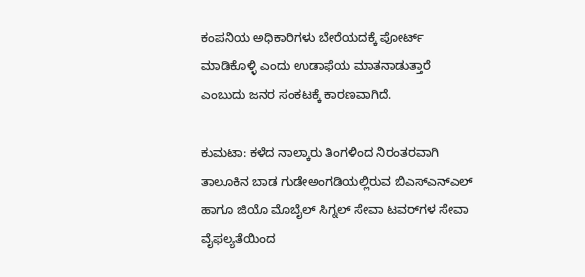ಕಂಪನಿಯ ಅಧಿಕಾರಿಗಳು ಬೇರೆಯದಕ್ಕೆ ಪೋರ್ಟ್ ಮಾಡಿಕೊಳ್ಳಿ ಎಂದು ಉಡಾಫೆಯ ಮಾತನಾಡುತ್ತಾರೆ ಎಂಬುದು ಜನರ ಸಂಕಟಕ್ಕೆ ಕಾರಣವಾಗಿದೆ.

ಕುಮಟಾ: ಕಳೆದ ನಾಲ್ಕಾರು ತಿಂಗಳಿಂದ ನಿರಂತರವಾಗಿ ತಾಲೂಕಿನ ಬಾಡ ಗುಡೇಅಂಗಡಿಯಲ್ಲಿರುವ ಬಿಎಸ್‌ಎನ್‌ಎಲ್ ಹಾಗೂ ಜಿಯೊ ಮೊಬೈಲ್ ಸಿಗ್ನಲ್ ಸೇವಾ ಟವರ್‌ಗಳ ಸೇವಾ ವೈಫಲ್ಯತೆಯಿಂದ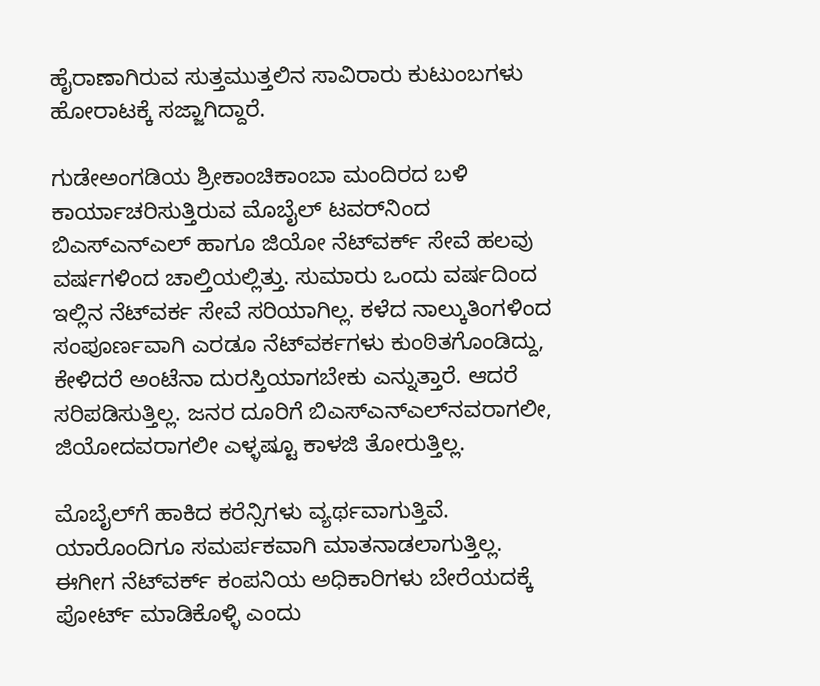ಹೈರಾಣಾಗಿರುವ ಸುತ್ತಮುತ್ತಲಿನ ಸಾವಿರಾರು ಕುಟುಂಬಗಳು ಹೋರಾಟಕ್ಕೆ ಸಜ್ಜಾಗಿದ್ದಾರೆ.

ಗುಡೇಅಂಗಡಿಯ ಶ್ರೀಕಾಂಚಿಕಾಂಬಾ ಮಂದಿರದ ಬಳಿ ಕಾರ್ಯಾಚರಿಸುತ್ತಿರುವ ಮೊಬೈಲ್ ಟವರ್‌ನಿಂದ ಬಿಎಸ್‌ಎನ್‌ಎಲ್ ಹಾಗೂ ಜಿಯೋ ನೆಟ್‌ವರ್ಕ್‌ ಸೇವೆ ಹಲವು ವರ್ಷಗಳಿಂದ ಚಾಲ್ತಿಯಲ್ಲಿತ್ತು. ಸುಮಾರು ಒಂದು ವರ್ಷದಿಂದ ಇಲ್ಲಿನ ನೆಟ್‌ವರ್ಕ ಸೇವೆ ಸರಿಯಾಗಿಲ್ಲ. ಕಳೆದ ನಾಲ್ಕುತಿಂಗಳಿಂದ ಸಂಪೂರ್ಣವಾಗಿ ಎರಡೂ ನೆಟ್‌ವರ್ಕಗಳು ಕುಂಠಿತಗೊಂಡಿದ್ದು, ಕೇಳಿದರೆ ಅಂಟೆನಾ ದುರಸ್ತಿಯಾಗಬೇಕು ಎನ್ನುತ್ತಾರೆ. ಆದರೆ ಸರಿಪಡಿಸುತ್ತಿಲ್ಲ. ಜನರ ದೂರಿಗೆ ಬಿಎಸ್‌ಎನ್‌ಎಲ್‌ನವರಾಗಲೀ, ಜಿಯೋದವರಾಗಲೀ ಎಳ್ಳಷ್ಟೂ ಕಾಳಜಿ ತೋರುತ್ತಿಲ್ಲ.

ಮೊಬೈಲ್‌ಗೆ ಹಾಕಿದ ಕರೆನ್ಸಿಗಳು ವ್ಯರ್ಥವಾಗುತ್ತಿವೆ. ಯಾರೊಂದಿಗೂ ಸಮರ್ಪಕವಾಗಿ ಮಾತನಾಡಲಾಗುತ್ತಿಲ್ಲ. ಈಗೀಗ ನೆಟ್‌ವರ್ಕ್‌ ಕಂಪನಿಯ ಅಧಿಕಾರಿಗಳು ಬೇರೆಯದಕ್ಕೆ ಪೋರ್ಟ್ ಮಾಡಿಕೊಳ್ಳಿ ಎಂದು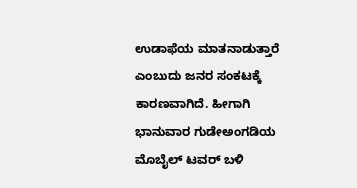ಉಡಾಫೆಯ ಮಾತನಾಡುತ್ತಾರೆ ಎಂಬುದು ಜನರ ಸಂಕಟಕ್ಕೆ ಕಾರಣವಾಗಿದೆ. ಹೀಗಾಗಿ ಭಾನುವಾರ ಗುಡೇಅಂಗಡಿಯ ಮೊಬೈಲ್ ಟವರ್ ಬಳಿ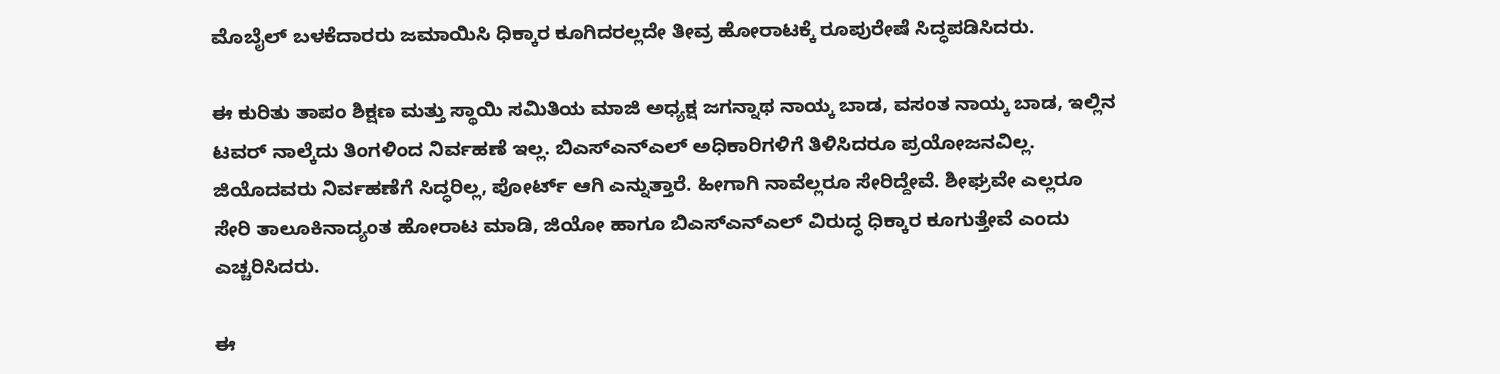ಮೊಬೈಲ್ ಬಳಕೆದಾರರು ಜಮಾಯಿಸಿ ಧಿಕ್ಕಾರ ಕೂಗಿದರಲ್ಲದೇ ತೀವ್ರ ಹೋರಾಟಕ್ಕೆ ರೂಪುರೇಷೆ ಸಿದ್ಧಪಡಿಸಿದರು.

ಈ ಕುರಿತು ತಾಪಂ ಶಿಕ್ಷಣ ಮತ್ತು ಸ್ಥಾಯಿ ಸಮಿತಿಯ ಮಾಜಿ ಅಧ್ಯಕ್ಷ ಜಗನ್ನಾಥ ನಾಯ್ಕ ಬಾಡ, ವಸಂತ ನಾಯ್ಕ ಬಾಡ, ಇಲ್ಲಿನ ಟವರ್ ನಾಲ್ಕೆದು ತಿಂಗಳಿಂದ ನಿರ್ವಹಣೆ ಇಲ್ಲ. ಬಿಎಸ್‌ಎನ್‌ಎಲ್ ಅಧಿಕಾರಿಗಳಿಗೆ ತಿಳಿಸಿದರೂ ಪ್ರಯೋಜನವಿಲ್ಲ. ಜಿಯೊದವರು ನಿರ್ವಹಣೆಗೆ ಸಿದ್ಧರಿಲ್ಲ, ಪೋರ್ಟ್ ಆಗಿ ಎನ್ನುತ್ತಾರೆ. ಹೀಗಾಗಿ ನಾವೆಲ್ಲರೂ ಸೇರಿದ್ದೇವೆ. ಶೀಘ್ರವೇ ಎಲ್ಲರೂ ಸೇರಿ ತಾಲೂಕಿನಾದ್ಯಂತ ಹೋರಾಟ ಮಾಡಿ, ಜಿಯೋ ಹಾಗೂ ಬಿಎಸ್‌ಎನ್‌ಎಲ್ ವಿರುದ್ಧ ಧಿಕ್ಕಾರ ಕೂಗುತ್ತೇವೆ ಎಂದು ಎಚ್ಚರಿಸಿದರು.

ಈ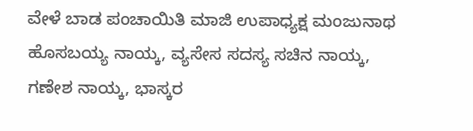ವೇಳೆ ಬಾಡ ಪಂಚಾಯಿತಿ ಮಾಜಿ ಉಪಾಧ್ಯಕ್ಷ ಮಂಜುನಾಥ ಹೊಸಬಯ್ಯ ನಾಯ್ಕ, ವ್ಯಸೇಸ ಸದಸ್ಯ ಸಚಿನ ನಾಯ್ಕ, ಗಣೇಶ ನಾಯ್ಕ, ಭಾಸ್ಕರ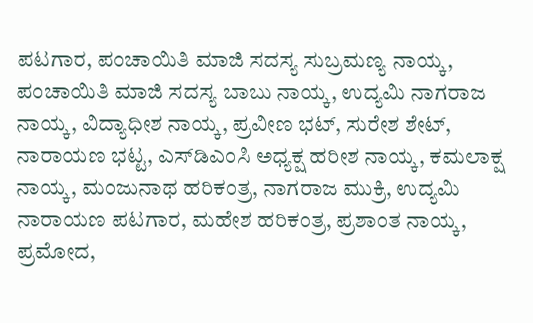ಪಟಗಾರ, ಪಂಚಾಯಿತಿ ಮಾಜಿ ಸದಸ್ಯ ಸುಬ್ರಮಣ್ಯ ನಾಯ್ಕ, ಪಂಚಾಯಿತಿ ಮಾಜಿ ಸದಸ್ಯ ಬಾಬು ನಾಯ್ಕ, ಉದ್ಯಮಿ ನಾಗರಾಜ ನಾಯ್ಕ, ವಿದ್ಯಾಧೀಶ ನಾಯ್ಕ, ಪ್ರವೀಣ ಭಟ್, ಸುರೇಶ ಶೇಟ್, ನಾರಾಯಣ ಭಟ್ಟ, ಎಸ್‌ಡಿಎಂಸಿ ಅಧ್ಯಕ್ಷ ಹರೀಶ ನಾಯ್ಕ, ಕಮಲಾಕ್ಷ ನಾಯ್ಕ, ಮಂಜುನಾಥ ಹರಿಕಂತ್ರ, ನಾಗರಾಜ ಮುಕ್ರಿ, ಉದ್ಯಮಿ ನಾರಾಯಣ ಪಟಗಾರ, ಮಹೇಶ ಹರಿಕಂತ್ರ, ಪ್ರಶಾಂತ ನಾಯ್ಕ, ಪ್ರಮೋದ,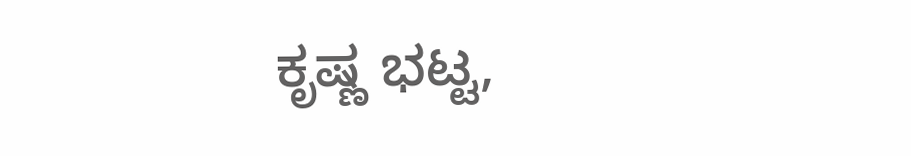ಕೃಷ್ಣ ಭಟ್ಟ,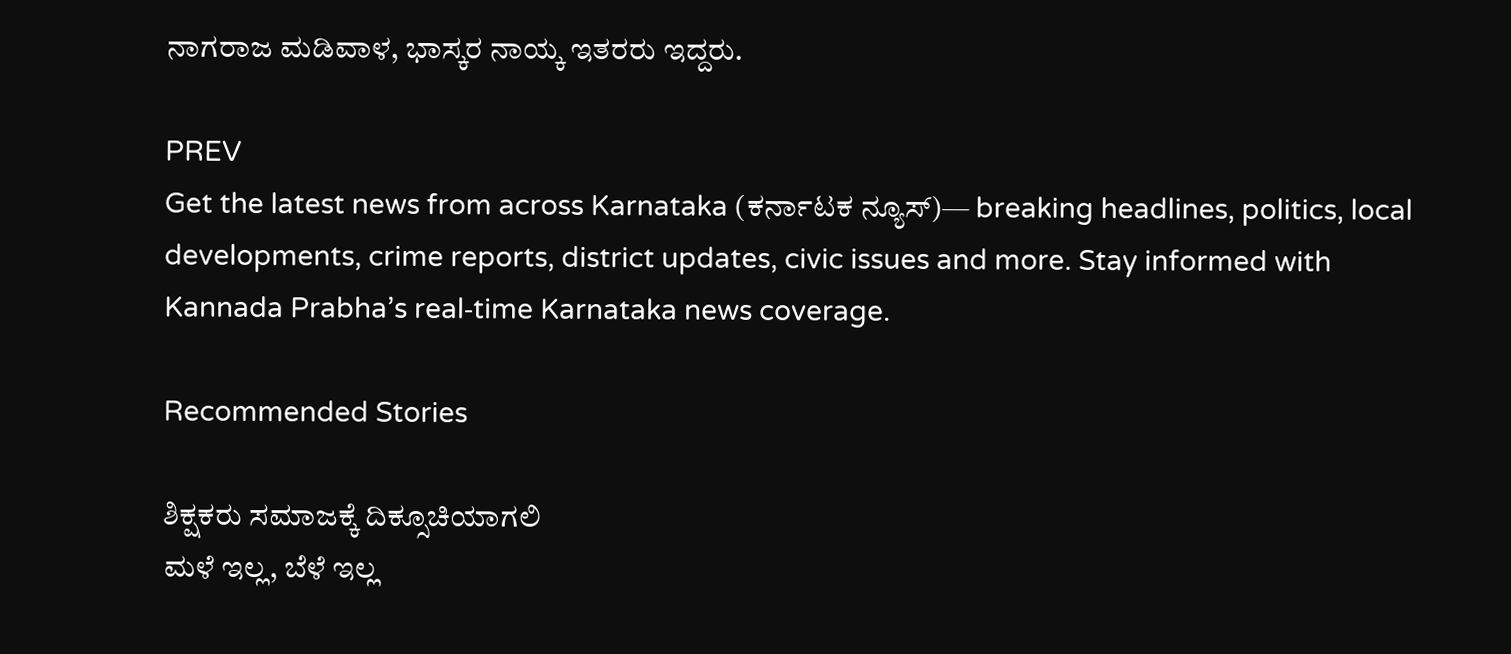ನಾಗರಾಜ ಮಡಿವಾಳ, ಭಾಸ್ಕರ ನಾಯ್ಕ ಇತರರು ಇದ್ದರು.

PREV
Get the latest news from across Karnataka (ಕರ್ನಾಟಕ ನ್ಯೂಸ್)— breaking headlines, politics, local developments, crime reports, district updates, civic issues and more. Stay informed with Kannada Prabha’s real‑time Karnataka news coverage.

Recommended Stories

ಶಿಕ್ಷಕರು ಸಮಾಜಕ್ಕೆ ದಿಕ್ಸೂಚಿಯಾಗಲಿ
ಮಳೆ ಇಲ್ಲ, ಬೆಳೆ ಇಲ್ಲ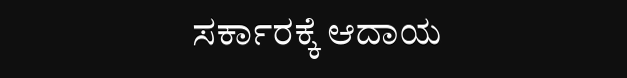ಸರ್ಕಾರಕ್ಕೆ ಆದಾಯ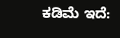ಕಡಿಮೆ ಇದೆ: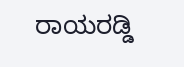ರಾಯರಡ್ಡಿ